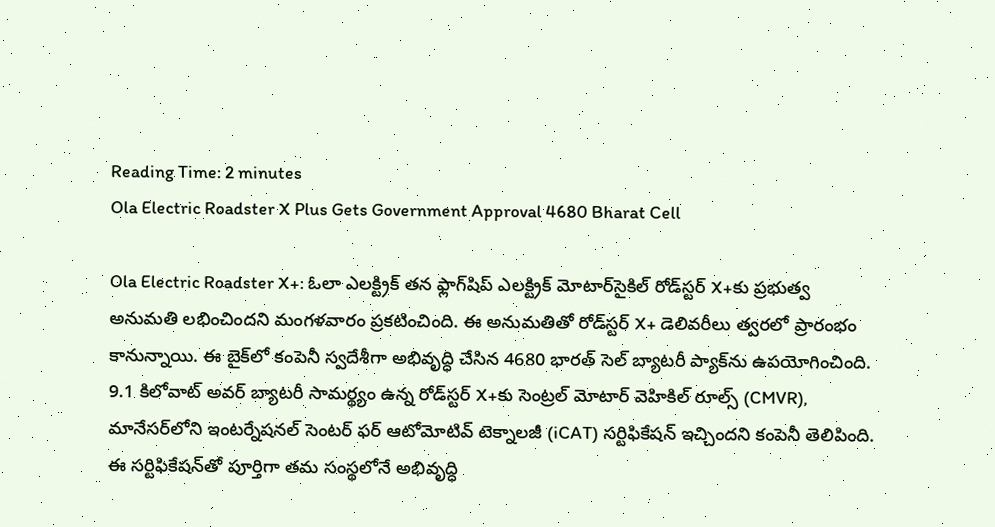Reading Time: 2 minutes
Ola Electric Roadster X Plus Gets Government Approval 4680 Bharat Cell

Ola Electric Roadster X+: ఓలా ఎలక్ట్రిక్ తన ఫ్లాగ్‌షిప్ ఎలక్ట్రిక్ మోటార్‌సైకిల్ రోడ్‌స్టర్ X+కు ప్రభుత్వ అనుమతి లభించిందని మంగళవారం ప్రకటించింది. ఈ అనుమతితో రోడ్‌స్టర్ X+ డెలివరీలు త్వరలో ప్రారంభం కానున్నాయి. ఈ బైక్‌లో కంపెనీ స్వదేశీగా అభివృద్ధి చేసిన 4680 భారత్ సెల్ బ్యాటరీ ప్యాక్‌ను ఉపయోగించింది. 9.1 కిలోవాట్ అవర్ బ్యాటరీ సామర్థ్యం ఉన్న రోడ్‌స్టర్ X+కు సెంట్రల్ మోటార్ వెహికిల్ రూల్స్ (CMVR), మానేసర్‌లోని ఇంటర్నేషనల్ సెంటర్ ఫర్ ఆటోమోటివ్ టెక్నాలజీ (iCAT) సర్టిఫికేషన్ ఇచ్చిందని కంపెనీ తెలిపింది. ఈ సర్టిఫికేషన్‌తో పూర్తిగా తమ సంస్థలోనే అభివృద్ధి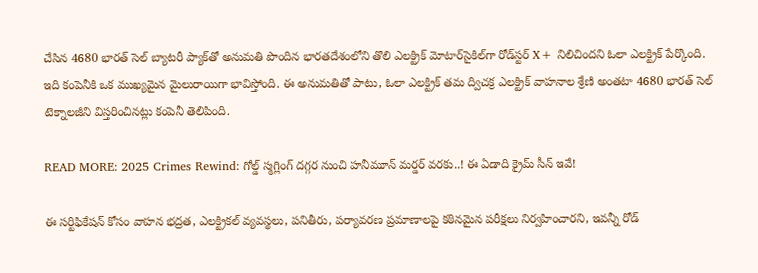చేసిన 4680 భారత్ సెల్ బ్యాటరీ ప్యాక్‌తో అనుమతి పొందిన భారతదేశంలోని తొలి ఎలక్ట్రిక్ మోటార్‌సైకిల్‌గా రోడ్‌స్టర్ X+ నిలిచిందని ఓలా ఎలక్ట్రిక్ పేర్కొంది. ఇది కంపెనీకి ఒక ముఖ్యమైన మైలురాయిగా భావిస్తోంది. ఈ అనుమతితో పాటు, ఓలా ఎలక్ట్రిక్ తమ ద్విచక్ర ఎలక్ట్రిక్ వాహనాల శ్రేణి అంతటా 4680 భారత్ సెల్ టెక్నాలజీని విస్తరించినట్లు కంపెనీ తెలిపింది.

READ MORE: 2025 Crimes Rewind: గోల్డ్ స్మగ్లింగ్ దగ్గర నుంచి హనీమూన్ మర్డర్ వరకు..! ఈ ఏడాది క్రైమ్ సీన్ ఇవే!

ఈ సర్టిఫికేషన్ కోసం వాహన భద్రత, ఎలక్ట్రికల్ వ్యవస్థలు, పనితీరు, పర్యావరణ ప్రమాణాలపై కఠినమైన పరీక్షలు నిర్వహించారని, ఇవన్నీ రోడ్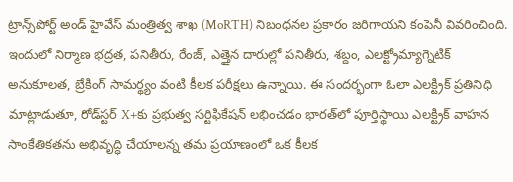ట్రాన్స్‌పోర్ట్ అండ్ హైవేస్ మంత్రిత్వ శాఖ (MoRTH) నిబంధనల ప్రకారం జరిగాయని కంపెనీ వివరించింది. ఇందులో నిర్మాణ భద్రత, పనితీరు, రేంజ్, ఎత్తైన దారుల్లో పనితీరు, శబ్దం, ఎలక్ట్రోమ్యాగ్నెటిక్ అనుకూలత, బ్రేకింగ్ సామర్థ్యం వంటి కీలక పరీక్షలు ఉన్నాయి. ఈ సందర్భంగా ఓలా ఎలక్ట్రిక్ ప్రతినిధి మాట్లాడుతూ, రోడ్‌స్టర్ X+కు ప్రభుత్వ సర్టిఫికేషన్ లభించడం భారత్‌లో పూర్తిస్థాయి ఎలక్ట్రిక్ వాహన సాంకేతికతను అభివృద్ధి చేయాలన్న తమ ప్రయాణంలో ఒక కీలక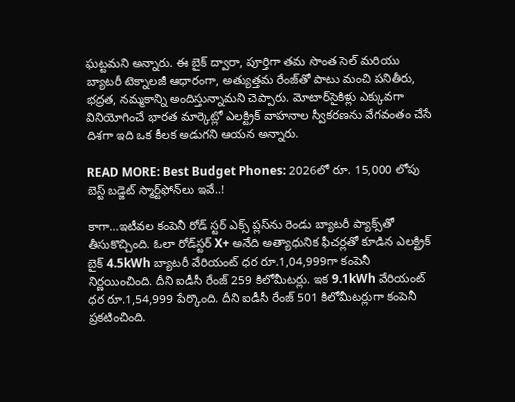ఘట్టమని అన్నారు. ఈ బైక్ ద్వారా, పూర్తిగా తమ సొంత సెల్ మరియు బ్యాటరీ టెక్నాలజీ ఆధారంగా, అత్యుత్తమ రేంజ్‌తో పాటు మంచి పనితీరు, భద్రత, నమ్మకాన్ని అందిస్తున్నామని చెప్పారు. మోటార్‌సైకిళ్లు ఎక్కువగా వినియోగించే భారత మార్కెట్లో ఎలక్ట్రిక్ వాహనాల స్వీకరణను వేగవంతం చేసే దిశగా ఇది ఒక కీలక అడుగని ఆయన అన్నారు.

READ MORE: Best Budget Phones: 2026లో రూ. 15,000 లోపు బెస్ట్ బడ్జెట్ స్మార్ట్‌ఫోన్‌లు ఇవే..!

కాగా…ఇటీవల కంపెనీ రోడ్ స్టర్‌ ఎక్స్‌ ప్లస్‌ను రెండు బ్యాటరీ ప్యాక్స్‌తో తీసుకొచ్చింది. ఓలా రోడ్‌స్టర్ X+ అనేది అత్యాధునిక ఫీచర్లతో కూడిన ఎలక్ట్రిక్ బైక్ 4.5kWh బ్యాటరీ వేరియంట్‌ ధర రూ.1,04,999గా కంపెనీ నిర్ణయించింది. దీని ఐడీసీ రేంజ్‌ 259 కిలోమీటర్లు. ఇక 9.1kWh వేరియంట్‌ ధర రూ.1,54,999 పేర్కొంది. దీని ఐడీసీ రేంజ్‌ 501 కిలోమీటర్లుగా కంపెనీ ప్రకటించింది.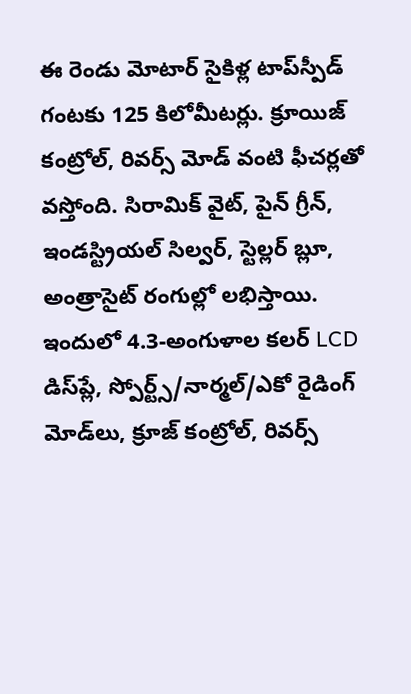ఈ రెండు మోటార్ సైకిళ్ల టాప్‌స్పీడ్‌ గంటకు 125 కిలోమీటర్లు. క్రూయిజ్‌ కంట్రోల్‌, రివర్స్‌ మోడ్‌ వంటి ఫీచర్లతో వస్తోంది. సిరామిక్‌ వైట్‌, పైన్‌ గ్రీన్‌, ఇండస్ట్రియల్‌ సిల్వర్‌, స్టెల్లర్‌ బ్లూ, అంత్రాసైట్‌ రంగుల్లో లభిస్తాయి. ఇందులో 4.3-అంగుళాల కలర్ LCD డిస్‌ప్లే, స్పోర్ట్స్/నార్మల్/ఎకో రైడింగ్ మోడ్‌లు, క్రూజ్ కంట్రోల్, రివర్స్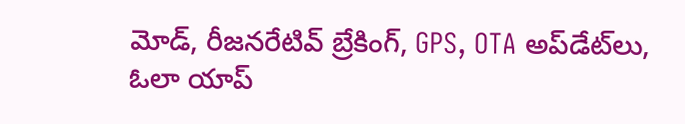మోడ్, రీజనరేటివ్ బ్రేకింగ్, GPS, OTA అప్‌డేట్‌లు, ఓలా యాప్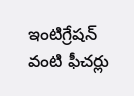ఇంటిగ్రేషన్ వంటి ఫీచర్లు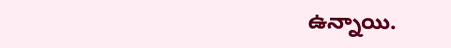ఉన్నాయి.